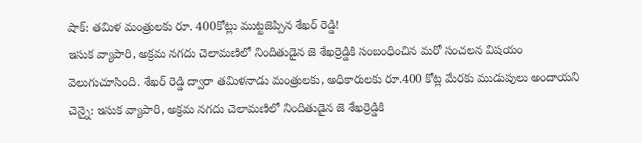షాక్: తమిళ మంత్రులకు రూ. 400కోట్లు ముట్టజెప్పిన శేఖర్ రెడ్డి!
ఇసుక వ్యాపారి, అక్రమ నగదు చెలామణిలో నిందితుడైన జె శేఖర్రెడ్డికి సంబంధించిన మరో సంచలన విషయం వెలుగుచూసింది. శేఖర్ రెడ్డి ద్వారా తమిళనాడు మంత్రులకు, అధికారులకు రూ.400 కోట్ల మేరకు ముడుపులు అందాయని
చెన్నై: ఇసుక వ్యాపారి, అక్రమ నగదు చెలామణిలో నిందితుడైన జె శేఖర్రెడ్డికి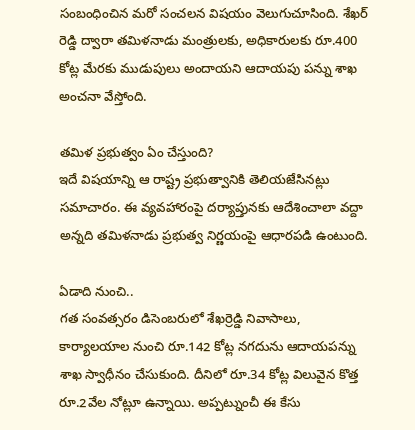సంబంధించిన మరో సంచలన విషయం వెలుగుచూసింది. శేఖర్ రెడ్డి ద్వారా తమిళనాడు మంత్రులకు, అధికారులకు రూ.400 కోట్ల మేరకు ముడుపులు అందాయని ఆదాయపు పన్ను శాఖ అంచనా వేస్తోంది.

తమిళ ప్రభుత్వం ఏం చేస్తుంది?
ఇదే విషయాన్ని ఆ రాష్ట్ర ప్రభుత్వానికి తెలియజేసినట్లు సమాచారం. ఈ వ్యవహారంపై దర్యాప్తునకు ఆదేశించాలా వద్దా అన్నది తమిళనాడు ప్రభుత్వ నిర్ణయంపై ఆధారపడి ఉంటుంది.

ఏడాది నుంచి..
గత సంవత్సరం డిసెంబరులో శేఖర్రెడ్డి నివాసాలు, కార్యాలయాల నుంచి రూ.142 కోట్ల నగదును ఆదాయపన్ను శాఖ స్వాధీనం చేసుకుంది. దీనిలో రూ.34 కోట్ల విలువైన కొత్త రూ.2వేల నోట్లూ ఉన్నాయి. అప్పట్నుంచీ ఈ కేసు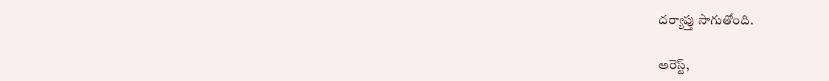దర్యాప్తు సాగుతోంది.

అరెస్ట్,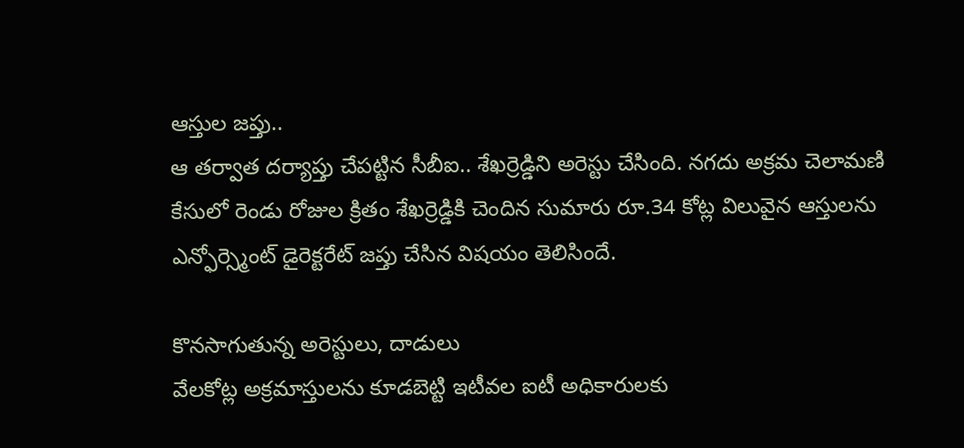ఆస్తుల జప్తు..
ఆ తర్వాత దర్యాప్తు చేపట్టిన సీబీఐ.. శేఖర్రెడ్డిని అరెస్టు చేసింది. నగదు అక్రమ చెలామణి కేసులో రెండు రోజుల క్రితం శేఖర్రెడ్డికి చెందిన సుమారు రూ.34 కోట్ల విలువైన ఆస్తులను ఎన్ఫోర్స్మెంట్ డైరెక్టరేట్ జప్తు చేసిన విషయం తెలిసిందే.

కొనసాగుతున్న అరెస్టులు, దాడులు
వేలకోట్ల అక్రమాస్తులను కూడబెట్టి ఇటీవల ఐటీ అధికారులకు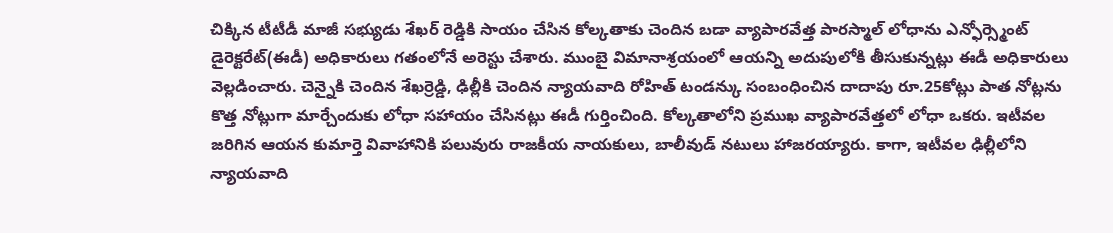చిక్కిన టీటీడీ మాజీ సభ్యుడు శేఖర్ రెడ్డికి సాయం చేసిన కోల్కతాకు చెందిన బడా వ్యాపారవేత్త పారస్మాల్ లోధాను ఎన్ఫోర్స్మెంట్ డైరెక్టరేట్(ఈడీ) అధికారులు గతంలోనే అరెస్టు చేశారు. ముంబై విమానాశ్రయంలో ఆయన్ని అదుపులోకి తీసుకున్నట్లు ఈడీ అధికారులు వెల్లడించారు. చెన్నైకి చెందిన శేఖర్రెడ్డి, ఢిల్లీకి చెందిన న్యాయవాది రోహిత్ టండన్కు సంబంధించిన దాదాపు రూ.25కోట్లు పాత నోట్లను కొత్త నోట్లుగా మార్చేందుకు లోధా సహాయం చేసినట్లు ఈడీ గుర్తించింది. కోల్కతాలోని ప్రముఖ వ్యాపారవేత్తలో లోధా ఒకరు. ఇటీవల జరిగిన ఆయన కుమార్తె వివాహానికి పలువురు రాజకీయ నాయకులు, బాలీవుడ్ నటులు హాజరయ్యారు. కాగా, ఇటీవల ఢిల్లీలోని న్యాయవాది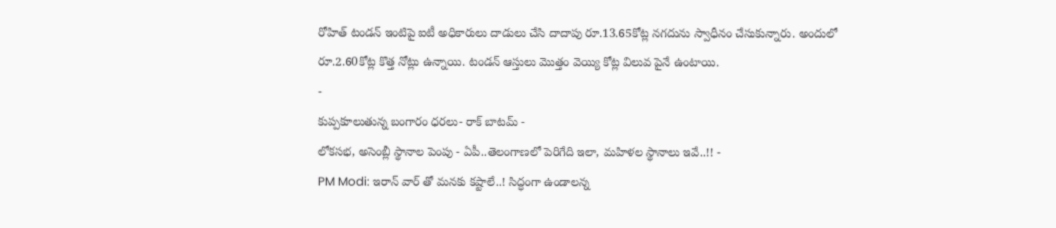రోహిత్ టండన్ ఇంటిపై ఐటీ అధికారులు దాడులు చేసి దాదాపు రూ.13.65కోట్ల నగదును స్వాధీనం చేసుకున్నారు. అందులో రూ.2.60కోట్ల కొత్త నోట్లు ఉన్నాయి. టండన్ ఆస్తులు మొత్తం వెయ్యి కోట్ల విలువ పైనే ఉంటాయి.
-
కుప్పకూలుతున్న బంగారం ధరలు- రాక్ బాటమ్ -
లోకసభ, అసెంబ్లీ స్థానాల పెంపు - ఏపీ..తెలంగాణలో పెరిగేది ఇలా, మహిళల స్థానాలు ఇవే..!! -
PM Modi: ఇరాన్ వార్ తో మనకు కష్టాలే..! సిద్ధంగా ఉండాలన్న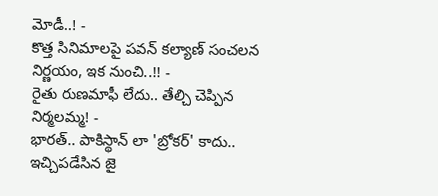మోడీ..! -
కొత్త సినిమాలపై పవన్ కల్యాణ్ సంచలన నిర్ణయం, ఇక నుంచి..!! -
రైతు రుణమాఫీ లేదు.. తేల్చి చెప్పిన నిర్మలమ్మ! -
భారత్.. పాకిస్థాన్ లా 'బ్రోకర్' కాదు.. ఇచ్చిపడేసిన జై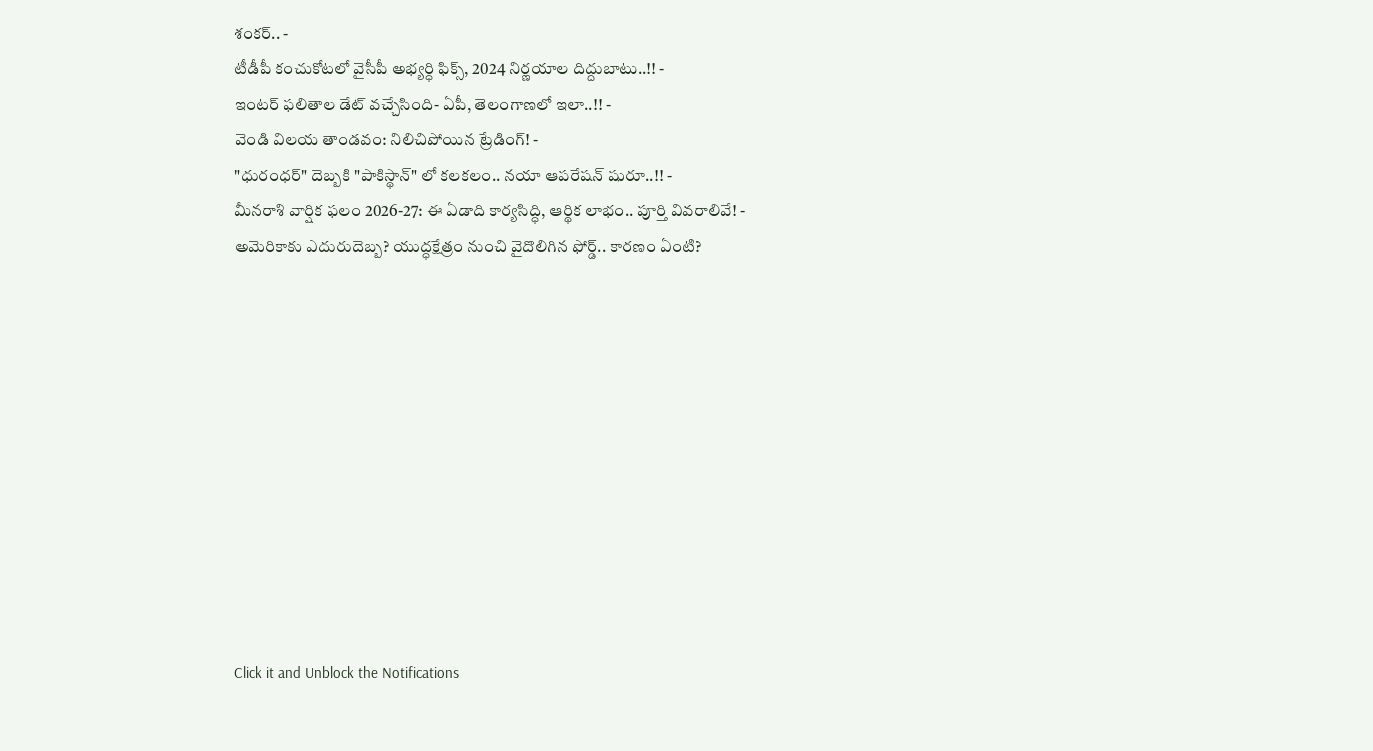శంకర్.. -
టీడీపీ కంచుకోటలో వైసీపీ అభ్యర్ధి ఫిక్స్, 2024 నిర్ణయాల దిద్దుబాటు..!! -
ఇంటర్ ఫలితాల డేట్ వచ్చేసింది- ఏపీ, తెలంగాణలో ఇలా..!! -
వెండి విలయ తాండవం: నిలిచిపోయిన ట్రేడింగ్! -
"ధురంధర్" దెబ్బకి "పాకిస్థాన్" లో కలకలం.. నయా ఆపరేషన్ షురూ..!! -
మీనరాశి వార్షిక ఫలం 2026-27: ఈ ఏడాది కార్యసిద్ధి, ఆర్థిక లాభం.. పూర్తి వివరాలివే! -
అమెరికాకు ఎదురుదెబ్బ? యుద్ధక్షేత్రం నుంచి వైదొలిగిన ఫోర్డ్.. కారణం ఏంటి?











Click it and Unblock the Notifications